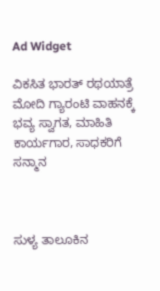Ad Widget

ವಿಕಸಿತ ಭಾರತ್ ರಥಯಾತ್ರೆ ಮೋದಿ ಗ್ಯಾರಂಟಿ ವಾಹನಕ್ಕೆ ಭವ್ಯ ಸ್ವಾಗತ, ಮಾಹಿತಿ ಕಾರ್ಯಗಾರ, ಸಾಧಕರಿಗೆ ಸನ್ಮಾನ



ಸುಳ್ಯ ತಾಲೂಕಿನ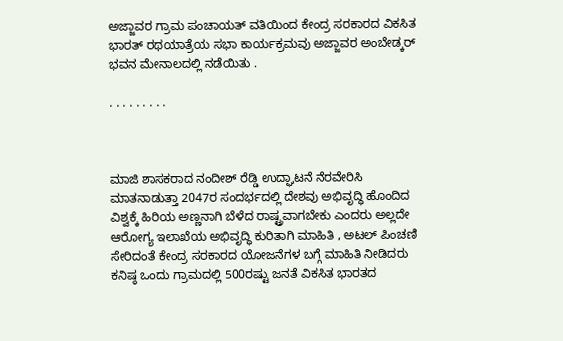ಅಜ್ಜಾವರ ಗ್ರಾಮ ಪಂಚಾಯತ್ ವತಿಯಿಂದ ಕೇಂದ್ರ ಸರಕಾರದ ವಿಕಸಿತ ಭಾರತ್ ರಥಯಾತ್ರೆಯ ಸಭಾ ಕಾರ್ಯಕ್ರಮವು ಅಜ್ಜಾವರ ಅಂಬೇಡ್ಕರ್ ಭವನ ಮೇನಾಲದಲ್ಲಿ ನಡೆಯಿತು .

. . . . . . . . .



ಮಾಜಿ ಶಾಸಕರಾದ ನಂದೀಶ್ ರೆಡ್ಡಿ ಉದ್ಘಾಟನೆ ನೆರವೇರಿಸಿ ಮಾತನಾಡುತ್ತಾ 2047ರ ಸಂದರ್ಭದಲ್ಲಿ ದೇಶವು ಅಭಿವೃದ್ಧಿ ಹೊಂದಿದ ವಿಶ್ವಕ್ಕೆ ಹಿರಿಯ ಅಣ್ಣನಾಗಿ ಬೆಳೆದ ರಾಷ್ಟ್ರವಾಗಬೇಕು ಎಂದರು ಅಲ್ಲದೇ ಆರೋಗ್ಯ ಇಲಾಖೆಯ ಅಭಿವೃದ್ಧಿ ಕುರಿತಾಗಿ ಮಾಹಿತಿ , ಅಟಲ್ ಪಿಂಚಣಿ ಸೇರಿದಂತೆ ಕೇಂದ್ರ ಸರಕಾರದ ಯೋಜನೆಗಳ ಬಗ್ಗೆ ಮಾಹಿತಿ ನೀಡಿದರು ಕನಿಷ್ಠ ಒಂದು ಗ್ರಾಮದಲ್ಲಿ 500ರಷ್ಟು ಜನತೆ ವಿಕಸಿತ ಭಾರತದ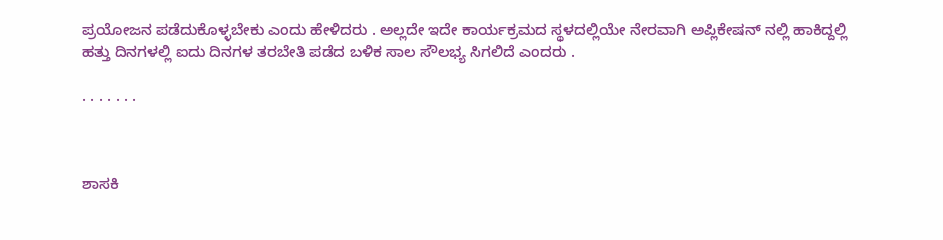ಪ್ರಯೋಜನ ಪಡೆದುಕೊಳ್ಳಬೇಕು ಎಂದು ಹೇಳಿದರು . ಅಲ್ಲದೇ ಇದೇ ಕಾರ್ಯಕ್ರಮದ ಸ್ಥಳದಲ್ಲಿಯೇ ನೇರವಾಗಿ ಅಪ್ಲಿಕೇಷನ್ ನಲ್ಲಿ ಹಾಕಿದ್ದಲ್ಲಿ ಹತ್ತು ದಿನಗಳಲ್ಲಿ ಐದು ದಿನಗಳ ತರಬೇತಿ ಪಡೆದ ಬಳಿಕ ಸಾಲ ಸೌಲಭ್ಯ ಸಿಗಲಿದೆ ಎಂದರು .

. . . . . . .



ಶಾಸಕಿ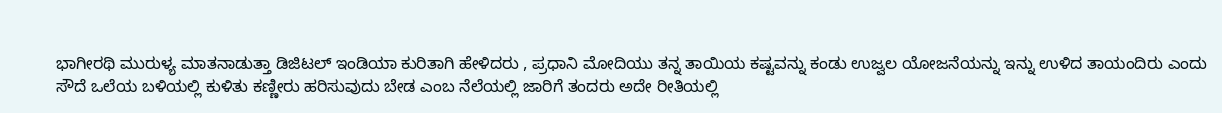ಭಾಗೀರಥಿ ಮುರುಳ್ಯ ಮಾತನಾಡುತ್ತಾ ಡಿಜಿಟಲ್ ಇಂಡಿಯಾ ಕುರಿತಾಗಿ ಹೇಳಿದರು , ಪ್ರಧಾನಿ ಮೋದಿಯು ತನ್ನ ತಾಯಿಯ ಕಷ್ಟವನ್ನು ಕಂಡು ಉಜ್ವಲ ಯೋಜನೆಯನ್ನು ಇನ್ನು ಉಳಿದ ತಾಯಂದಿರು ಎಂದು ಸೌದೆ ಒಲೆಯ ಬಳಿಯಲ್ಲಿ ಕುಳಿತು ಕಣ್ಣೀರು ಹರಿಸುವುದು ಬೇಡ ಎಂಬ ನೆಲೆಯಲ್ಲಿ ಜಾರಿಗೆ ತಂದರು ಅದೇ ರೀತಿಯಲ್ಲಿ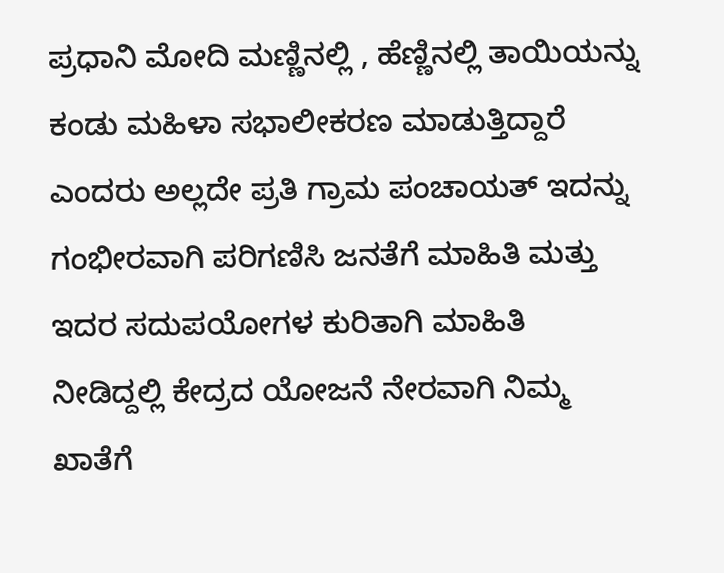ಪ್ರಧಾನಿ ಮೋದಿ ಮಣ್ಣಿನಲ್ಲಿ , ಹೆಣ್ಣಿನಲ್ಲಿ ತಾಯಿಯನ್ನು ಕಂಡು ಮಹಿಳಾ ಸಭಾಲೀಕರಣ ಮಾಡುತ್ತಿದ್ದಾರೆ ಎಂದರು ಅಲ್ಲದೇ ಪ್ರತಿ ಗ್ರಾಮ ಪಂಚಾಯತ್ ಇದನ್ನು ಗಂಭೀರವಾಗಿ ಪರಿಗಣಿಸಿ ಜನತೆಗೆ ಮಾಹಿತಿ ಮತ್ತು ಇದರ ಸದುಪಯೋಗಳ ಕುರಿತಾಗಿ ಮಾಹಿತಿ ನೀಡಿದ್ದಲ್ಲಿ ಕೇದ್ರದ ಯೋಜನೆ ನೇರವಾಗಿ ನಿಮ್ಮ ಖಾತೆಗೆ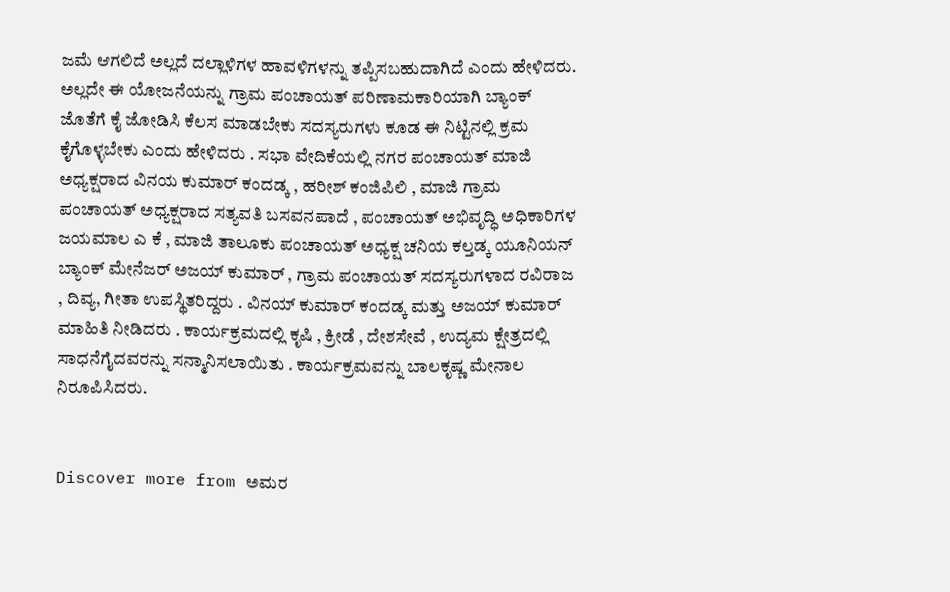ಜಮೆ ಆಗಲಿದೆ ಅಲ್ಲದೆ ದಲ್ಲಾಳಿಗಳ ಹಾವಳಿಗಳನ್ನು ತಪ್ಪಿಸಬಹುದಾಗಿದೆ ಎಂದು ಹೇಳಿದರು. ಅಲ್ಲದೇ ಈ ಯೋಜನೆಯನ್ನು ಗ್ರಾಮ ಪಂಚಾಯತ್ ಪರಿಣಾಮಕಾರಿಯಾಗಿ ಬ್ಯಾಂಕ್ ಜೊತೆಗೆ ಕೈ ಜೋಡಿಸಿ ಕೆಲಸ ಮಾಡಬೇಕು ಸದಸ್ಯರುಗಳು ಕೂಡ ಈ ನಿಟ್ಟಿನಲ್ಲಿ ಕ್ರಮ ಕೈಗೊಳ್ಳಬೇಕು ಎಂದು ಹೇಳಿದರು . ಸಭಾ ವೇದಿಕೆಯಲ್ಲಿ ನಗರ ಪಂಚಾಯತ್ ಮಾಜಿ ಅಧ್ಯಕ್ಷರಾದ ವಿನಯ ಕುಮಾರ್ ಕಂದಡ್ಕ , ಹರೀಶ್ ಕಂಜಿಪಿಲಿ , ಮಾಜಿ ಗ್ರಾಮ ಪಂಚಾಯತ್ ಅಧ್ಯಕ್ಷರಾದ ಸತ್ಯವತಿ ಬಸವನಪಾದೆ , ಪಂಚಾಯತ್ ಅಭಿವೃದ್ಧಿ ಅಧಿಕಾರಿಗಳ ಜಯಮಾಲ ಎ ಕೆ , ಮಾಜಿ ತಾಲೂಕು ಪಂಚಾಯತ್ ಅಧ್ಯಕ್ಷ ಚನಿಯ ಕಲ್ತಡ್ಕ ಯೂನಿಯನ್ ಬ್ಯಾಂಕ್ ಮೇನೆಜರ್ ಅಜಯ್ ಕುಮಾರ್ , ಗ್ರಾಮ ಪಂಚಾಯತ್ ಸದಸ್ಯರುಗಳಾದ ರವಿರಾಜ , ದಿವ್ಯ, ಗೀತಾ ಉಪಸ್ಥಿತರಿದ್ದರು . ವಿನಯ್ ಕುಮಾರ್ ಕಂದಡ್ಕ ಮತ್ತು ಅಜಯ್ ಕುಮಾರ್ ಮಾಹಿತಿ ನೀಡಿದರು . ಕಾರ್ಯಕ್ರಮದಲ್ಲಿ ಕೃಷಿ , ಕ್ರೀಡೆ , ದೇಶಸೇವೆ , ಉದ್ಯಮ ಕ್ಷೇತ್ರದಲ್ಲಿ ಸಾಧನೆಗೈದವರನ್ನು ಸನ್ಮಾನಿಸಲಾಯಿತು . ಕಾರ್ಯಕ್ರಮವನ್ನು ಬಾಲಕೃಷ್ಣ ಮೇನಾಲ ನಿರೂಪಿಸಿದರು.


Discover more from ಅಮರ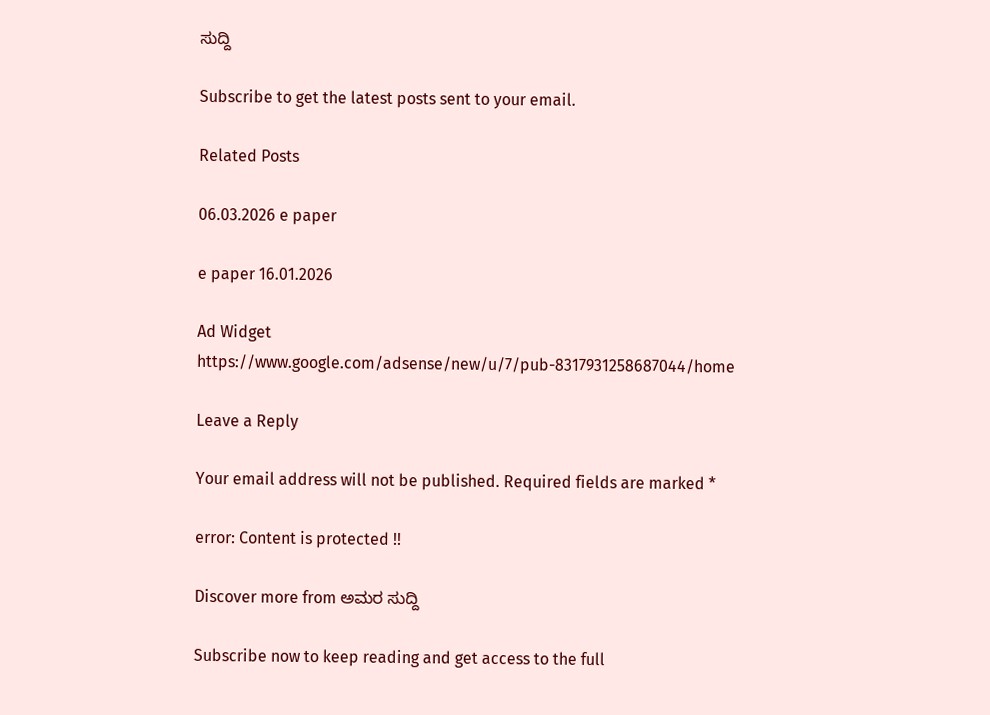ಸುದ್ದಿ

Subscribe to get the latest posts sent to your email.

Related Posts

06.03.2026 e paper

e paper 16.01.2026

Ad Widget
https://www.google.com/adsense/new/u/7/pub-8317931258687044/home

Leave a Reply

Your email address will not be published. Required fields are marked *

error: Content is protected !!

Discover more from ಅಮರ ಸುದ್ದಿ

Subscribe now to keep reading and get access to the full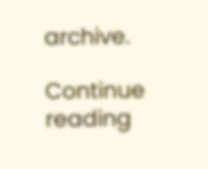archive.

Continue reading